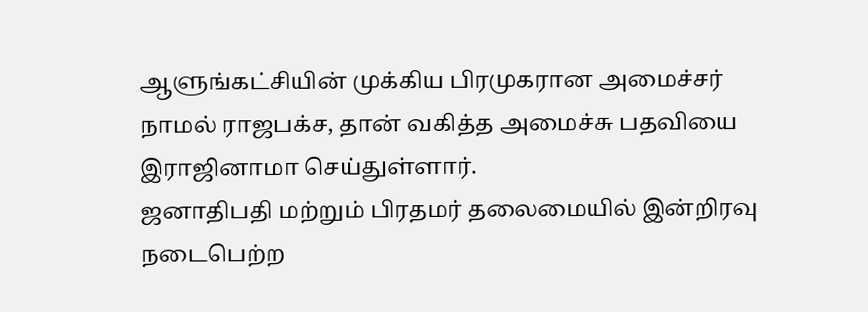ஆளுங்கட்சியின் முக்கிய பிரமுகரான அமைச்சர் நாமல் ராஜபக்ச, தான் வகித்த அமைச்சு பதவியை இராஜினாமா செய்துள்ளார்.
ஜனாதிபதி மற்றும் பிரதமர் தலைமையில் இன்றிரவு நடைபெற்ற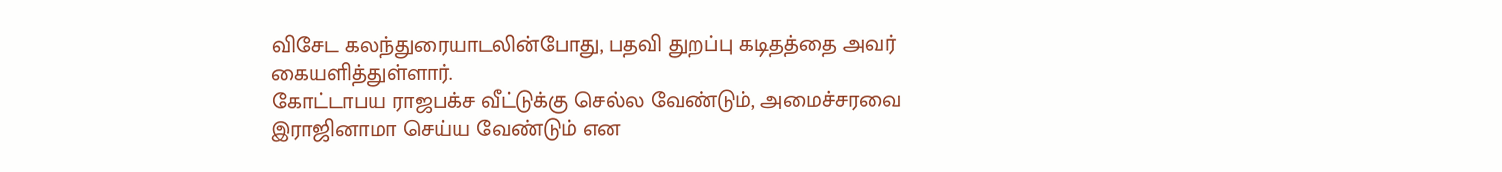விசேட கலந்துரையாடலின்போது, பதவி துறப்பு கடிதத்தை அவர் கையளித்துள்ளார்.
கோட்டாபய ராஜபக்ச வீட்டுக்கு செல்ல வேண்டும், அமைச்சரவை இராஜினாமா செய்ய வேண்டும் என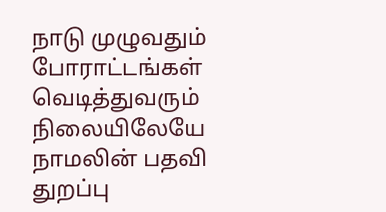நாடு முழுவதும் போராட்டங்கள் வெடித்துவரும் நிலையிலேயே நாமலின் பதவி துறப்பு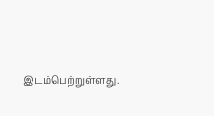இடம்பெற்றுள்ளது.